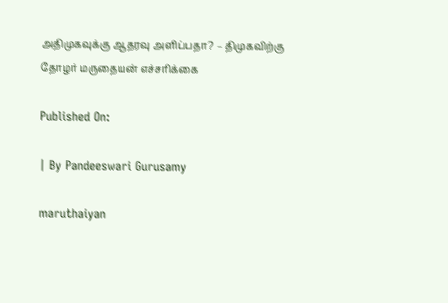அதிமுகவுக்கு ஆதரவு அளிப்பதா? – திமுகவிற்கு தோழர் மருதையன் எச்சரிக்கை

Published On:

| By Pandeeswari Gurusamy

maruthaiyan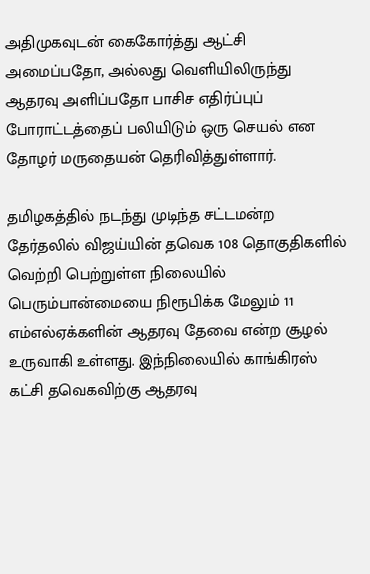அதிமுகவுடன் கைகோர்த்து ஆட்சி அமைப்பதோ, அல்லது வெளியிலிருந்து ஆதரவு அளிப்பதோ பாசிச எதிர்ப்புப் போராட்டத்தைப் பலியிடும் ஒரு செயல் என தோழர் மருதையன் தெரிவித்துள்ளார்.

தமிழகத்தில் நடந்து முடிந்த சட்டமன்ற தேர்தலில் விஜய்யின் தவெக 108 தொகுதிகளில் வெற்றி பெற்றுள்ள நிலையில் பெரும்பான்மையை நிரூபிக்க மேலும் 11 எம்எல்ஏக்களின் ஆதரவு தேவை என்ற சூழல் உருவாகி உள்ளது. இந்நிலையில் காங்கிரஸ் கட்சி தவெகவிற்கு ஆதரவு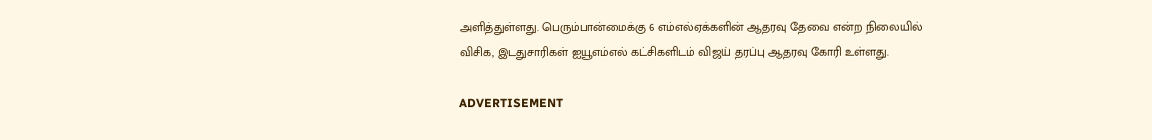அளித்துள்ளது. பெரும்பான்மைக்கு 6 எம்எல்ஏக்களின் ஆதரவு தேவை என்ற நிலையில் விசிக, இடதுசாரிகள் ஐயூஎம்எல் கட்சிகளிடம் விஜய் தரப்பு ஆதரவு கோரி உள்ளது.

ADVERTISEMENT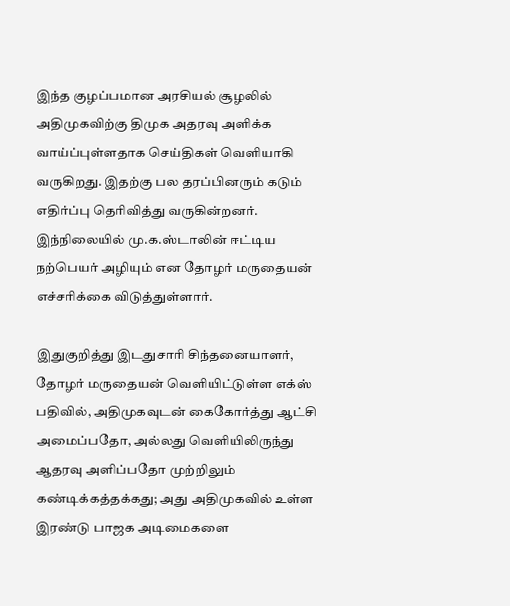இந்த குழப்பமான அரசியல் சூழலில் அதிமுகவிற்கு திமுக அதரவு அளிக்க வாய்ப்புள்ளதாக செய்திகள் வெளியாகி வருகிறது. இதற்கு பல தரப்பினரும் கடும் எதிர்ப்பு தெரிவித்து வருகின்றனர். இந்நிலையில் மு.க.ஸ்டாலின் ஈட்டிய நற்பெயர் அழியும் என தோழர் மருதையன் எச்சரிக்கை விடுத்துள்ளார்.

இதுகுறித்து இடதுசாரி சிந்தனையாளர், தோழர் மருதையன் வெளியிட்டுள்ள எக்ஸ் பதிவில், அதிமுகவுடன் கைகோர்த்து ஆட்சி அமைப்பதோ, அல்லது வெளியிலிருந்து ஆதரவு அளிப்பதோ முற்றிலும் கண்டிக்கத்தக்கது; அது அதிமுகவில் உள்ள இரண்டு பாஜக அடிமைகளை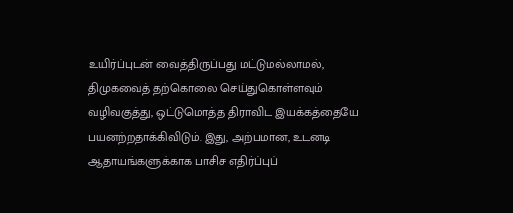உயிர்ப்புடன் வைத்திருப்பது மட்டுமல்லாமல், திமுகவைத் தற்கொலை செய்துகொள்ளவும் வழிவகுத்து, ஒட்டுமொத்த திராவிட இயக்கத்தையே பயனற்றதாக்கிவிடும். இது, அற்பமான, உடனடி ஆதாயங்களுக்காக பாசிச எதிர்ப்புப்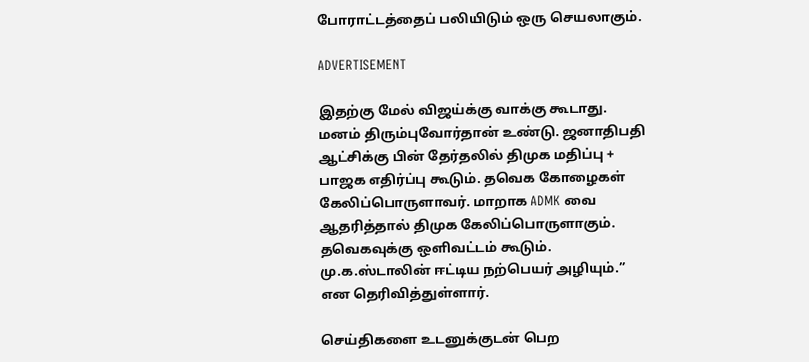போராட்டத்தைப் பலியிடும் ஒரு செயலாகும்.

ADVERTISEMENT

இதற்கு மேல் விஜய்க்கு வாக்கு கூடாது. மனம் திரும்புவோர்தான் உண்டு. ஜனாதிபதி ஆட்சிக்கு பின் தேர்தலில் திமுக மதிப்பு + பாஜக எதிர்ப்பு கூடும். தவெக கோழைகள் கேலிப்பொருளாவர். மாறாக ADMK வை ஆதரித்தால் திமுக கேலிப்பொருளாகும். தவெகவுக்கு ஒளிவட்டம் கூடும். மு.க.ஸ்டாலின் ஈட்டிய நற்பெயர் அழியும்.” என தெரிவித்துள்ளார்.

செய்திகளை உடனுக்குடன் பெற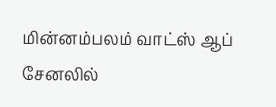மின்னம்பலம் வாட்ஸ் ஆப் சேனலில்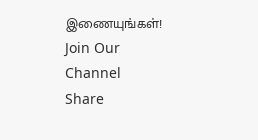இணையுங்கள்!
Join Our Channel
Share